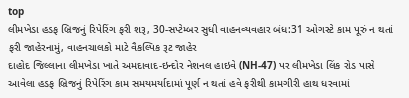top
લીમખેડા હડફ બ્રિજનું રિપેરિંગ ફરી શરૂ, 30-સપ્ટેમ્બર સુધી વાહનવ્યવહાર બંધ:31 ઓગસ્ટે કામ પૂરું ન થતાં ફરી જાહેરનામું, વાહનચાલકો માટે વૈકલ્પિક રૂટ જાહેર
દાહોદ જિલ્લાના લીમખેડા ખાતે અમદાવાદ-ઇન્દોર નેશનલ હાઇવે (NH-47) પર લીમખેડા લિંક રોડ પાસે આવેલા હડફ બ્રિજનું રિપેરિંગ કામ સમયમર્યાદામાં પૂર્ણ ન થતાં હવે ફરીથી કામગીરી હાથ ધરવામાં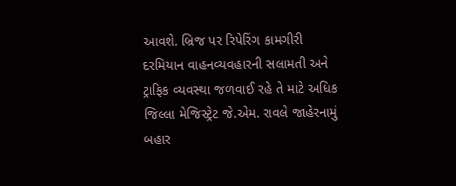આવશે. બ્રિજ પર રિપેરિંગ કામગીરી દરમિયાન વાહનવ્યવહારની સલામતી અને ટ્રાફિક વ્યવસ્થા જળવાઈ રહે તે માટે અધિક જિલ્લા મેજિસ્ટ્રેટ જે.એમ. રાવલે જાહેરનામું બહાર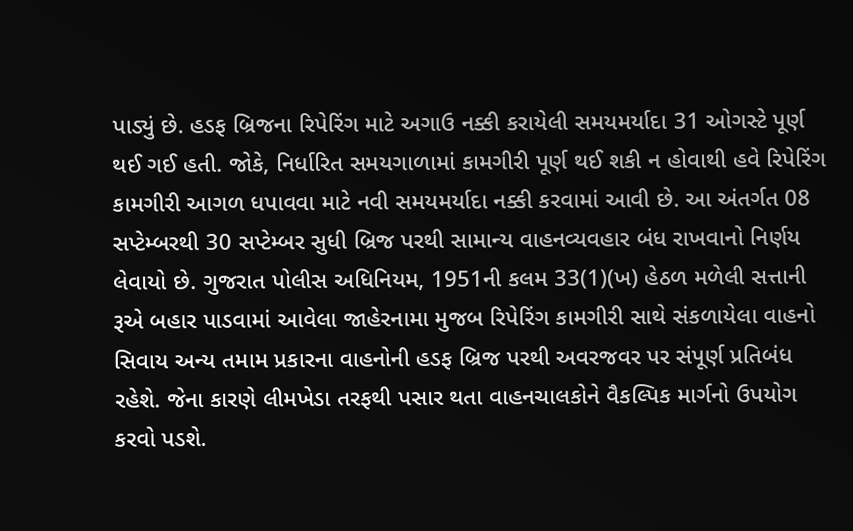પાડ્યું છે. હડફ બ્રિજના રિપેરિંગ માટે અગાઉ નક્કી કરાયેલી સમયમર્યાદા 31 ઓગસ્ટે પૂર્ણ થઈ ગઈ હતી. જોકે, નિર્ધારિત સમયગાળામાં કામગીરી પૂર્ણ થઈ શકી ન હોવાથી હવે રિપેરિંગ કામગીરી આગળ ધપાવવા માટે નવી સમયમર્યાદા નક્કી કરવામાં આવી છે. આ અંતર્ગત 08 સપ્ટેમ્બરથી 30 સપ્ટેમ્બર સુધી બ્રિજ પરથી સામાન્ય વાહનવ્યવહાર બંધ રાખવાનો નિર્ણય લેવાયો છે. ગુજરાત પોલીસ અધિનિયમ, 1951ની કલમ 33(1)(ખ) હેઠળ મળેલી સત્તાની રૂએ બહાર પાડવામાં આવેલા જાહેરનામા મુજબ રિપેરિંગ કામગીરી સાથે સંકળાયેલા વાહનો સિવાય અન્ય તમામ પ્રકારના વાહનોની હડફ બ્રિજ પરથી અવરજવર પર સંપૂર્ણ પ્રતિબંધ રહેશે. જેના કારણે લીમખેડા તરફથી પસાર થતા વાહનચાલકોને વૈકલ્પિક માર્ગનો ઉપયોગ કરવો પડશે.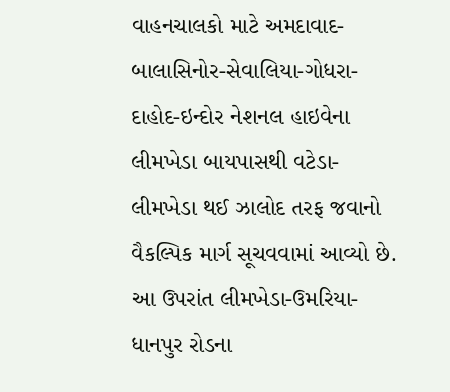વાહનચાલકો માટે અમદાવાદ-બાલાસિનોર-સેવાલિયા-ગોધરા-દાહોદ-ઇન્દોર નેશનલ હાઇવેના લીમખેડા બાયપાસથી વટેડા-લીમખેડા થઈ ઝાલોદ તરફ જવાનો વૈકલ્પિક માર્ગ સૂચવવામાં આવ્યો છે. આ ઉપરાંત લીમખેડા-ઉમરિયા-ધાનપુર રોડના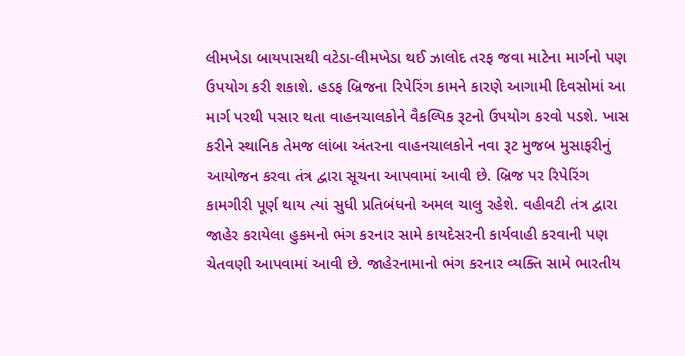લીમખેડા બાયપાસથી વટેડા-લીમખેડા થઈ ઝાલોદ તરફ જવા માટેના માર્ગનો પણ ઉપયોગ કરી શકાશે. હડફ બ્રિજના રિપેરિંગ કામને કારણે આગામી દિવસોમાં આ માર્ગ પરથી પસાર થતા વાહનચાલકોને વૈકલ્પિક રૂટનો ઉપયોગ કરવો પડશે. ખાસ કરીને સ્થાનિક તેમજ લાંબા અંતરના વાહનચાલકોને નવા રૂટ મુજબ મુસાફરીનું આયોજન કરવા તંત્ર દ્વારા સૂચના આપવામાં આવી છે. બ્રિજ પર રિપેરિંગ કામગીરી પૂર્ણ થાય ત્યાં સુધી પ્રતિબંધનો અમલ ચાલુ રહેશે. વહીવટી તંત્ર દ્વારા જાહેર કરાયેલા હુકમનો ભંગ કરનાર સામે કાયદેસરની કાર્યવાહી કરવાની પણ ચેતવણી આપવામાં આવી છે. જાહેરનામાનો ભંગ કરનાર વ્યક્તિ સામે ભારતીય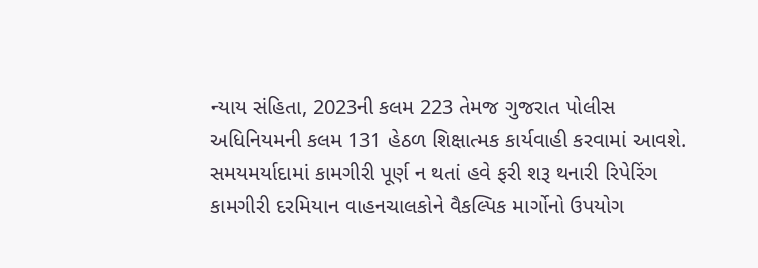ન્યાય સંહિતા, 2023ની કલમ 223 તેમજ ગુજરાત પોલીસ અધિનિયમની કલમ 131 હેઠળ શિક્ષાત્મક કાર્યવાહી કરવામાં આવશે. સમયમર્યાદામાં કામગીરી પૂર્ણ ન થતાં હવે ફરી શરૂ થનારી રિપેરિંગ કામગીરી દરમિયાન વાહનચાલકોને વૈકલ્પિક માર્ગોનો ઉપયોગ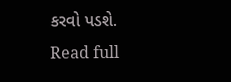કરવો પડશે.
Read full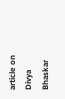article on Divya Bhaskar